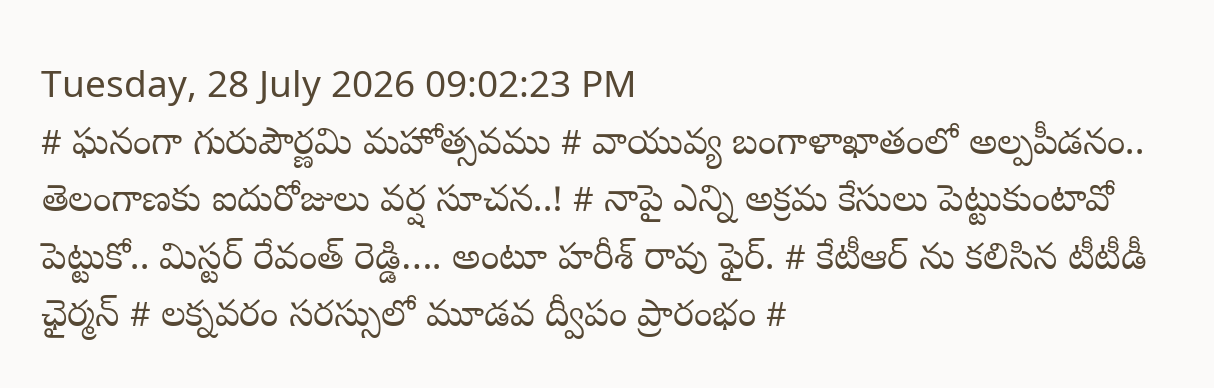Tuesday, 28 July 2026 09:02:23 PM
# ఘనంగా గురుపౌర్ణమి మహోత్సవము # వాయువ్య బంగాళాఖాతంలో అల్పపీడనం.. తెలంగాణకు ఐదురోజులు వర్ష సూచన..! # నాపై ఎన్ని అక్రమ కేసులు పెట్టుకుంటావో పెట్టుకో.. మిస్టర్ రేవంత్ రెడ్డి…. అంటూ హరీశ్ రావు ఫైర్. # కేటీఆర్ ను కలిసిన టీటీడీ ఛైర్మన్ # లక్నవరం సరస్సులో మూడవ ద్వీపం ప్రారంభం #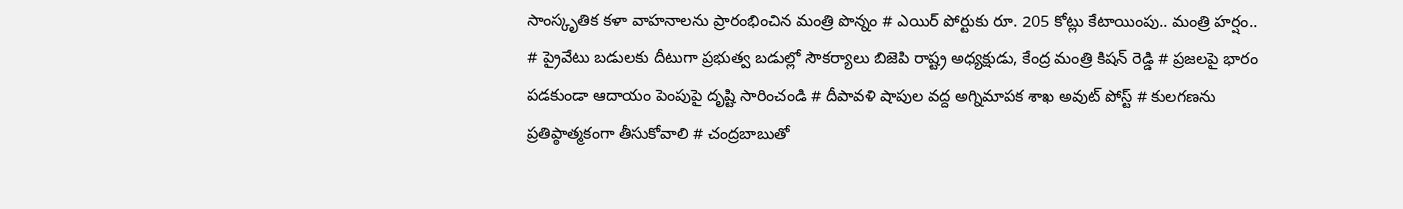సాంస్కృతిక కళా వాహనాలను ప్రారంభించిన మంత్రి పొన్నం # ఎయిర్ పోర్టుకు రూ. 205 కోట్లు కేటాయింపు.. మంత్రి హర్షం.. # ప్రైవేటు బడులకు దీటుగా ప్రభుత్వ బడుల్లో సౌకర్యాలు బిజెపి రాష్ట్ర అధ్యక్షుడు, కేంద్ర మంత్రి కిషన్ రెడ్డి # ప్రజలపై భారం పడకుండా ఆదాయం పెంపుపై దృష్టి సారించండి # దీపావళి షాపుల వద్ద అగ్నిమాపక శాఖ అవుట్ పోస్ట్ # కులగణను ప్రతిప్ఠాత్మకంగా తీసుకోవాలి # చంద్రబాబుతో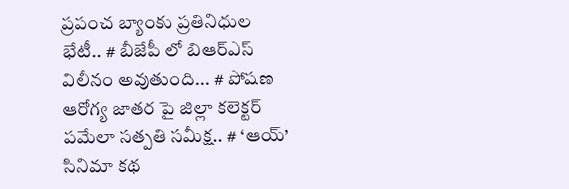ప్రపంచ బ్యాంకు ప్రతినిధుల భేటీ.. # బీజేపీ లో బిఆర్ఎస్ విలీనం అవుతుంది... # పోషణ ఆరోగ్య జాతర పై జిల్లా కలెక్టర్ పమేలా సత్పతి సమీక్ష.. # ‘ఆయ్’ సినిమా కథ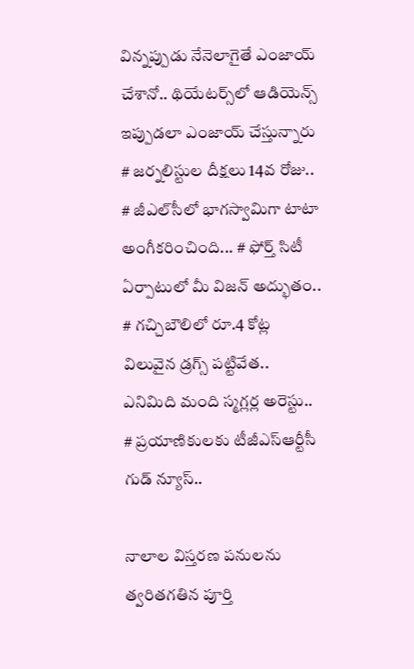విన్నప్పుడు నేనెలాగైతే ఎంజాయ్ చేశానో.. థియేట‌ర్స్‌లో ఆడియెన్స్ ఇప్పుడ‌లా ఎంజాయ్ చేస్తున్నారు # జర్నలిస్టుల దీక్షలు 14వ రోజు.. # జీఎల్‌సీలో భాగస్వామిగా టాటా అంగీకరించింది... # ఫోర్త్ సిటీ ఏర్పాటులో మీ విజ‌న్ అద్భుతం.. # గచ్చిబౌలిలో రూ.4 కోట్ల విలువైన డ్రగ్స్ పట్టివేత.. ఎనిమిది మంది స్మగ్లర్ల అరెస్టు.. # ప్రయాణికులకు టీజీఎస్‌ఆర్టీసీ గుడ్ న్యూస్..

నాలాల విస్తరణ పనులను త్వరితగతిన పూర్తి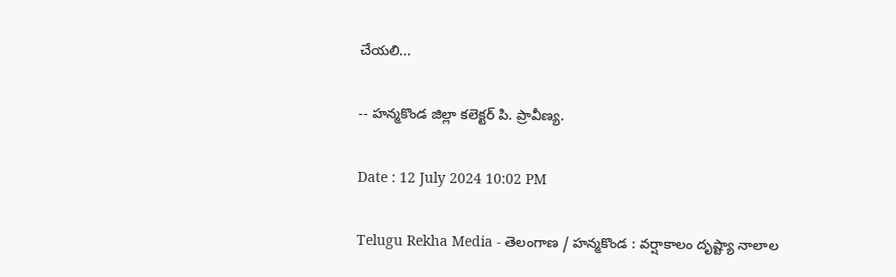చేయలి...

-- హన్మకొండ జిల్లా కలెక్టర్ పి. ప్రావీణ్య.

Date : 12 July 2024 10:02 PM

Telugu Rekha Media - తెలంగాణ / హన్మకొండ : వర్షాకాలం దృష్ట్యా నాలాల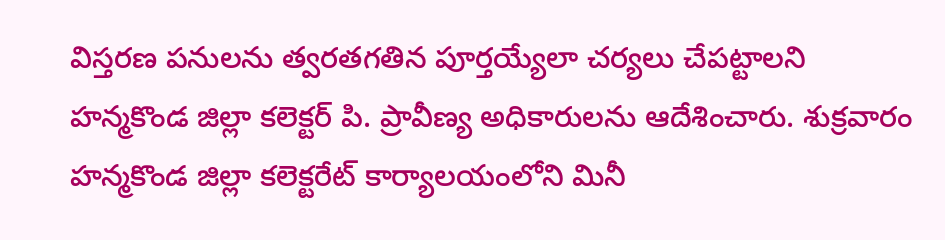విస్తరణ పనులను త్వరతగతిన పూర్తయ్యేలా చర్యలు చేపట్టాలని హన్మకొండ జిల్లా కలెక్టర్ పి. ప్రావీణ్య అధికారులను ఆదేశించారు. శుక్రవారం హన్మకొండ జిల్లా కలెక్టరేట్ కార్యాలయంలోని మినీ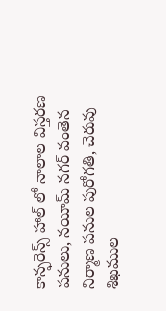కాన్ఫరెన్స్ హాల్ లో నాలాల విస్తరణ పనులు, నయీమ్ నగర్ వంతెన నిర్మాణ పనుల పురోగతి, చెరువు శిఖముల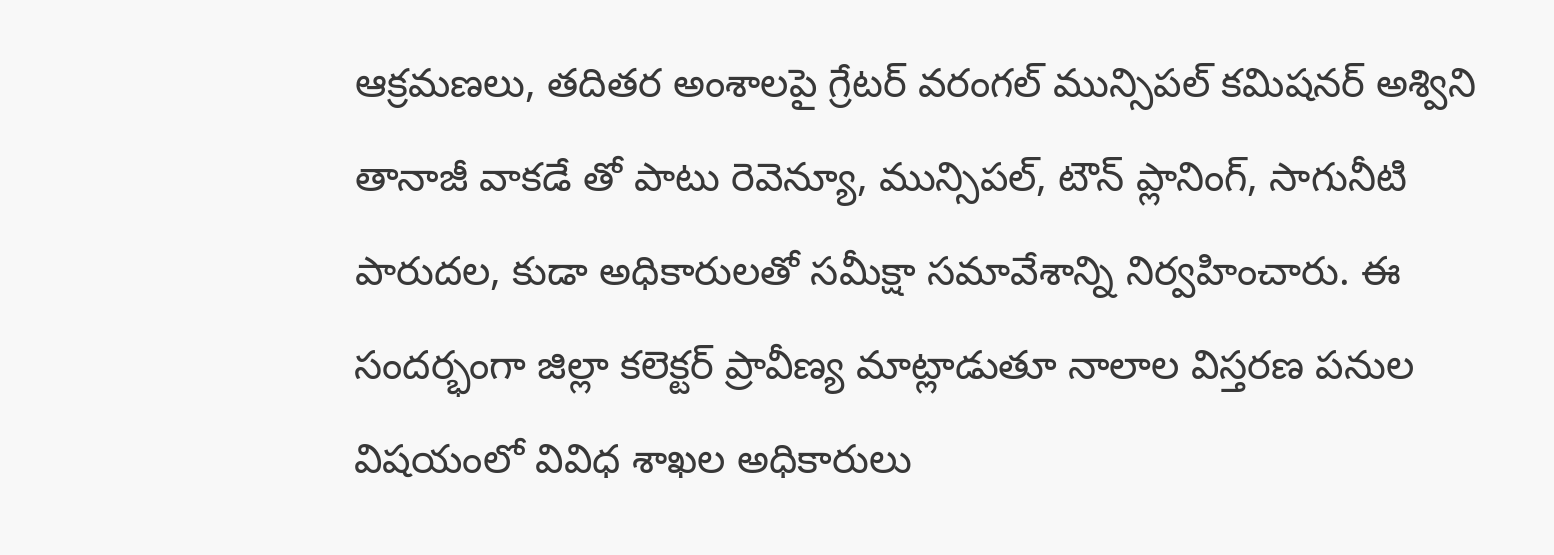ఆక్రమణలు, తదితర అంశాలపై గ్రేటర్ వరంగల్ మున్సిపల్ కమిషనర్ అశ్విని తానాజీ వాకడే తో పాటు రెవెన్యూ, మున్సిపల్, టౌన్ ప్లానింగ్, సాగునీటి పారుదల, కుడా అధికారులతో సమీక్షా సమావేశాన్ని నిర్వహించారు. ఈ సందర్భంగా జిల్లా కలెక్టర్ ప్రావీణ్య మాట్లాడుతూ నాలాల విస్తరణ పనుల విషయంలో వివిధ శాఖల అధికారులు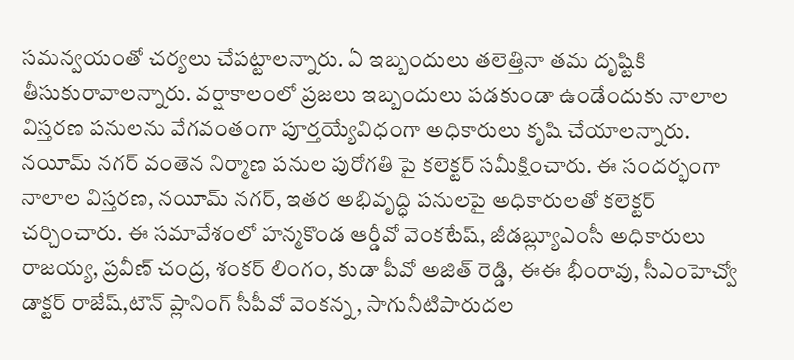సమన్వయంతో చర్యలు చేపట్టాలన్నారు. ఏ ఇబ్బందులు తలెత్తినా తమ దృష్టికి తీసుకురావాలన్నారు. వర్షాకాలంలో ప్రజలు ఇబ్బందులు పడకుండా ఉండేందుకు నాలాల విస్తరణ పనులను వేగవంతంగా పూర్తయ్యేవిధంగా అధికారులు కృషి చేయాలన్నారు. నయీమ్ నగర్ వంతెన నిర్మాణ పనుల పురోగతి పై కలెక్టర్ సమీక్షించారు. ఈ సందర్భంగా నాలాల విస్తరణ, నయీమ్ నగర్, ఇతర అభివృద్ధి పనులపై అధికారులతో కలెక్టర్ చర్చించారు. ఈ సమావేశంలో హన్మకొండ ఆర్డీవో వెంకటేష్, జీడబ్ల్యూఎంసీ అధికారులు రాజయ్య, ప్రవీణ్ చంద్ర, శంకర్ లింగం, కుడా పీవో అజిత్ రెడ్డి, ఈఈ భీంరావు, సీఎంహెచ్వో డాక్టర్ రాజేష్,టౌన్ ప్లానింగ్ సీపీవో వెంకన్న, సాగునీటిపారుదల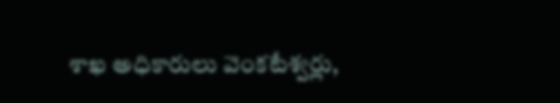శాఖ అధికారులు వెంకటేశ్వర్లు,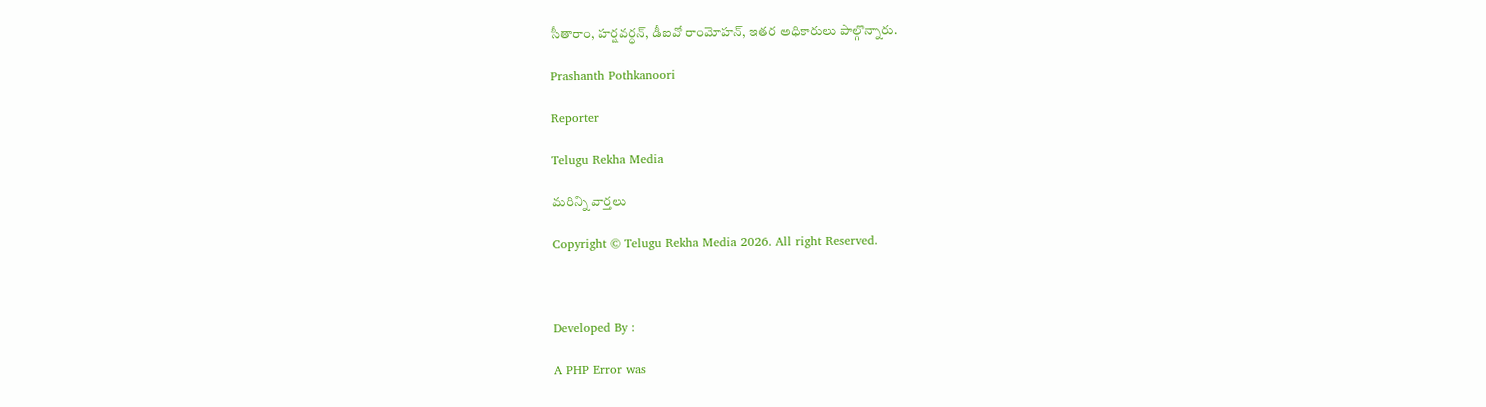సీతారాం, హర్షవర్ధన్, డీఐవో రాంమోహన్, ఇతర అధికారులు పాల్గొన్నారు.

Prashanth Pothkanoori

Reporter

Telugu Rekha Media

మరిన్ని వార్తలు

Copyright © Telugu Rekha Media 2026. All right Reserved.



Developed By :

A PHP Error was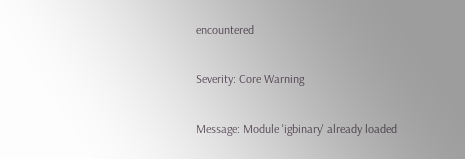encountered

Severity: Core Warning

Message: Module 'igbinary' already loaded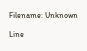Filename: Unknown

Line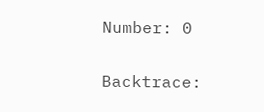Number: 0

Backtrace: